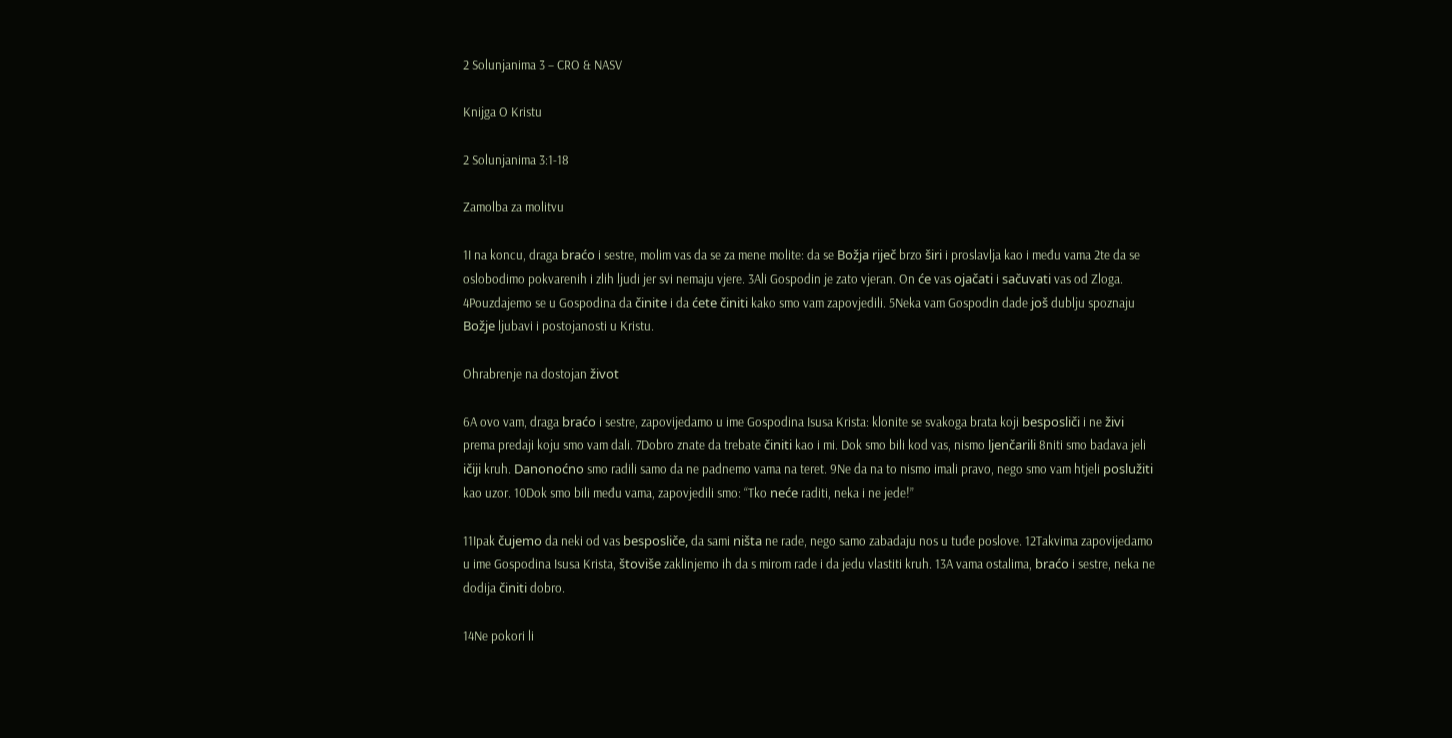2 Solunjanima 3 – CRO & NASV

Knijga O Kristu

2 Solunjanima 3:1-18

Zamolba za molitvu

1I na koncu, draga braćo i sestre, molim vas da se za mene molite: da se Božja riječ brzo širi i proslavlja kao i među vama 2te da se oslobodimo pokvarenih i zlih ljudi jer svi nemaju vjere. 3Ali Gospodin je zato vjeran. On će vas ojačati i sačuvati vas od Zloga. 4Pouzdajemo se u Gospodina da činite i da ćete činiti kako smo vam zapovjedili. 5Neka vam Gospodin dade još dublju spoznaju Božje ljubavi i postojanosti u Kristu.

Ohrabrenje na dostojan život

6A ovo vam, draga braćo i sestre, zapovijedamo u ime Gospodina Isusa Krista: klonite se svakoga brata koji besposliči i ne živi prema predaji koju smo vam dali. 7Dobro znate da trebate činiti kao i mi. Dok smo bili kod vas, nismo ljenčarili 8niti smo badava jeli ičiji kruh. Danonoćno smo radili samo da ne padnemo vama na teret. 9Ne da na to nismo imali pravo, nego smo vam htjeli poslužiti kao uzor. 10Dok smo bili među vama, zapovjedili smo: “Tko neće raditi, neka i ne jede!”

11Ipak čujemo da neki od vas besposliče, da sami ništa ne rade, nego samo zabadaju nos u tuđe poslove. 12Takvima zapovijedamo u ime Gospodina Isusa Krista, štoviše zaklinjemo ih da s mirom rade i da jedu vlastiti kruh. 13A vama ostalima, braćo i sestre, neka ne dodija činiti dobro.

14Ne pokori li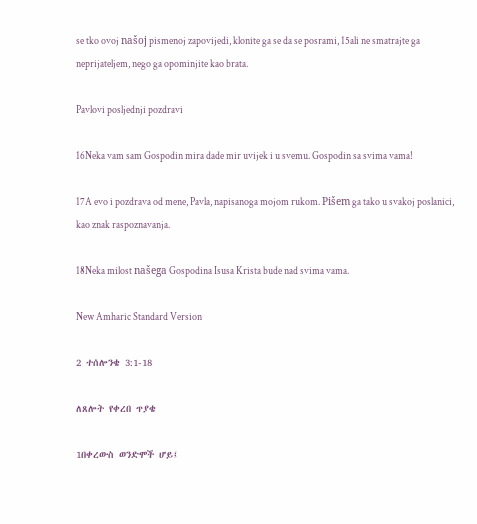se tko ovoj našoj pismenoj zapovijedi, klonite ga se da se posrami, 15ali ne smatrajte ga neprijateljem, nego ga opominjite kao brata.

Pavlovi posljednji pozdravi

16Neka vam sam Gospodin mira dade mir uvijek i u svemu. Gospodin sa svima vama!

17A evo i pozdrava od mene, Pavla, napisanoga mojom rukom. Pišem ga tako u svakoj poslanici, kao znak raspoznavanja.

18Neka milost našega Gospodina Isusa Krista bude nad svima vama.

New Amharic Standard Version

2 ተሰሎንቄ 3:1-18

ለጸሎት የቀረበ ጥያቄ

1በቀረውስ ወንድሞች ሆይ፤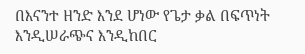በእናንተ ዘንድ እንደ ሆነው የጌታ ቃል በፍጥነት እንዲሠራጭና እንዲከበር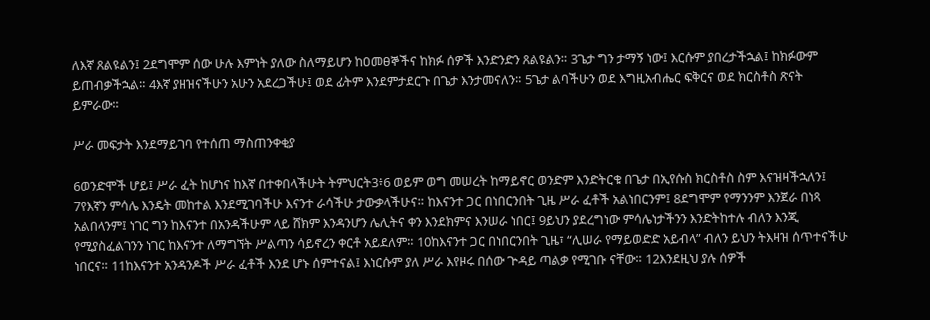ለእኛ ጸልዩልን፤ 2ደግሞም ሰው ሁሉ እምነት ያለው ስለማይሆን ከዐመፀኞችና ከክፉ ሰዎች እንድንድን ጸልዩልን። 3ጌታ ግን ታማኝ ነው፤ እርሱም ያበረታችኋል፤ ከክፉውም ይጠብቃችኋል። 4እኛ ያዘዝናችሁን አሁን አደረጋችሁ፤ ወደ ፊትም እንደምታደርጉ በጌታ እንታመናለን። 5ጌታ ልባችሁን ወደ እግዚአብሔር ፍቅርና ወደ ክርስቶስ ጽናት ይምራው።

ሥራ መፍታት እንደማይገባ የተሰጠ ማስጠንቀቂያ

6ወንድሞች ሆይ፤ ሥራ ፈት ከሆነና ከእኛ በተቀበላችሁት ትምህርት3፥6 ወይም ወግ መሠረት ከማይኖር ወንድም እንድትርቁ በጌታ በኢየሱስ ክርስቶስ ስም እናዝዛችኋለን፤ 7የእኛን ምሳሌ እንዴት መከተል እንደሚገባችሁ እናንተ ራሳችሁ ታውቃላችሁና። ከእናንተ ጋር በነበርንበት ጊዜ ሥራ ፈቶች አልነበርንም፤ 8ደግሞም የማንንም እንጀራ በነጻ አልበላንም፤ ነገር ግን ከእናንተ በአንዳችሁም ላይ ሸክም እንዳንሆን ሌሊትና ቀን እንደክምና እንሠራ ነበር፤ 9ይህን ያደረግነው ምሳሌነታችንን እንድትከተሉ ብለን እንጂ የሚያስፈልገንን ነገር ከእናንተ ለማግኘት ሥልጣን ሳይኖረን ቀርቶ አይደለም። 10ከእናንተ ጋር በነበርንበት ጊዜ፣ “ሊሠራ የማይወድድ አይብላ” ብለን ይህን ትእዛዝ ሰጥተናችሁ ነበርና። 11ከእናንተ አንዳንዶች ሥራ ፈቶች እንደ ሆኑ ሰምተናል፤ እነርሱም ያለ ሥራ እየዞሩ በሰው ጕዳይ ጣልቃ የሚገቡ ናቸው። 12እንደዚህ ያሉ ሰዎች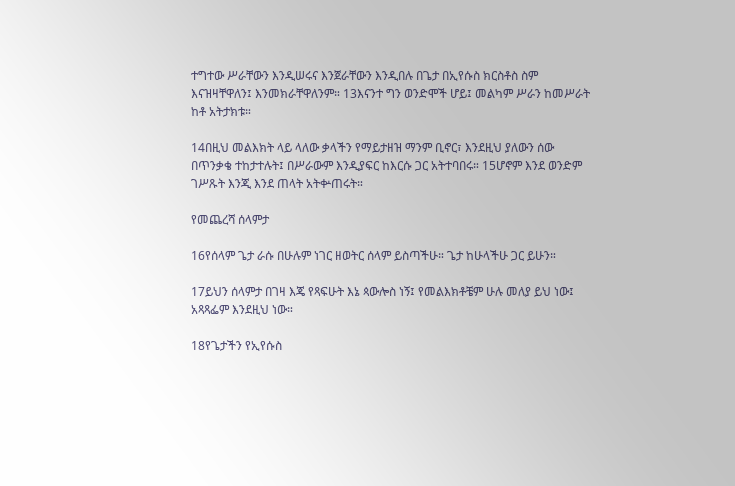ተግተው ሥራቸውን እንዲሠሩና እንጀራቸውን እንዲበሉ በጌታ በኢየሱስ ክርስቶስ ስም እናዝዛቸዋለን፤ እንመክራቸዋለንም። 13እናንተ ግን ወንድሞች ሆይ፤ መልካም ሥራን ከመሥራት ከቶ አትታክቱ።

14በዚህ መልእክት ላይ ላለው ቃላችን የማይታዘዝ ማንም ቢኖር፣ እንደዚህ ያለውን ሰው በጥንቃቄ ተከታተሉት፤ በሥራውም እንዲያፍር ከእርሱ ጋር አትተባበሩ። 15ሆኖም እንደ ወንድም ገሥጹት እንጂ እንደ ጠላት አትቍጠሩት።

የመጨረሻ ሰላምታ

16የሰላም ጌታ ራሱ በሁሉም ነገር ዘወትር ሰላም ይስጣችሁ። ጌታ ከሁላችሁ ጋር ይሁን።

17ይህን ሰላምታ በገዛ እጄ የጻፍሁት እኔ ጳውሎስ ነኝ፤ የመልእክቶቼም ሁሉ መለያ ይህ ነው፤ አጻጻፌም እንደዚህ ነው።

18የጌታችን የኢየሱስ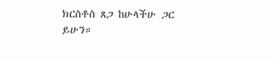ክርስቶስ ጸጋ ከሁላችሁ ጋር ይሁን።